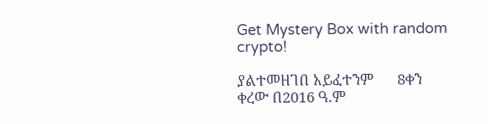Get Mystery Box with random crypto!

ያልተመዘገበ አይፈተንም      8ቀን ቀረው በ2016 ዓ.ም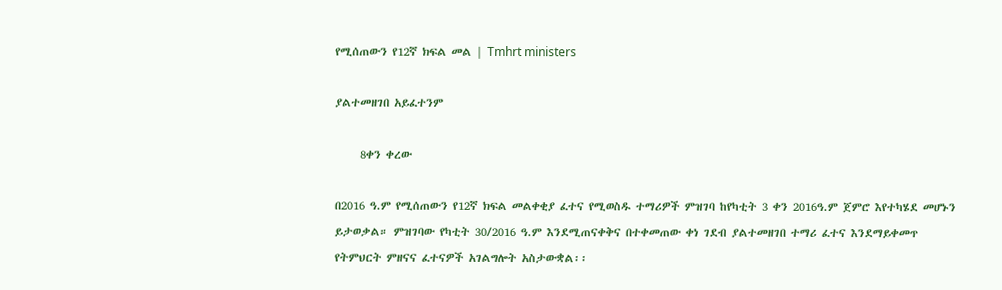የሚሰጠውን የ12ኛ ክፍል መል | Tmhrt ministers

ያልተመዘገበ አይፈተንም

     8ቀን ቀረው

በ2016 ዓ.ም የሚሰጠውን የ12ኛ ክፍል መልቀቂያ ፈተና የሚወስዱ ተማሪዎች ምዝገባ ከየካቲት 3 ቀን 2016ዓ.ም ጀምሮ እየተካሄደ መሆኑን ይታወቃል። ምዝገባው የካቲት 30/2016 ዓ.ም እንደሚጠናቀቅና በተቀመጠው ቀነ ገደብ ያልተመዘገበ ተማሪ ፈተና እንደማይቀመጥ የትምህርት ምዘናና ፈተናዎች አገልግሎት አስታውቋል፡፡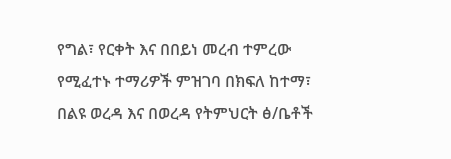የግል፣ የርቀት እና በበይነ መረብ ተምረው የሚፈተኑ ተማሪዎች ምዝገባ በክፍለ ከተማ፣ በልዩ ወረዳ እና በወረዳ የትምህርት ፅ/ቤቶች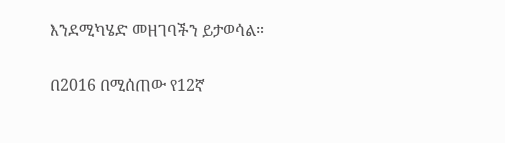እንደሚካሄድ መዘገባችን ይታወሳል።

በ2016 በሚሰጠው የ12ኛ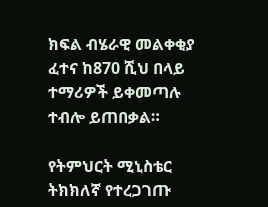ክፍል ብሄራዊ መልቀቂያ ፈተና ከ870 ሺህ በላይ ተማሪዎች ይቀመጣሉ ተብሎ ይጠበቃል።

የትምህርት ሚኒስቴር ትክክለኛ የተረጋገጡ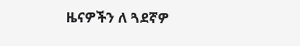ዜናዎችን ለ ጓደኛዎ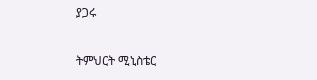ያጋሩ

ትምህርት ሚኒስቴር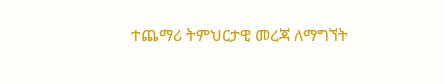ተጨማሪ ትምህርታዊ መረጃ ለማግኘት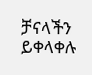ቻናላችን ይቀላቀሉ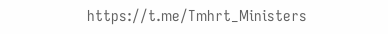https://t.me/Tmhrt_Ministers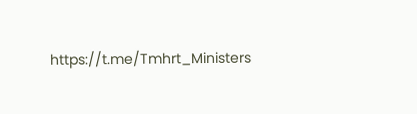https://t.me/Tmhrt_Ministers